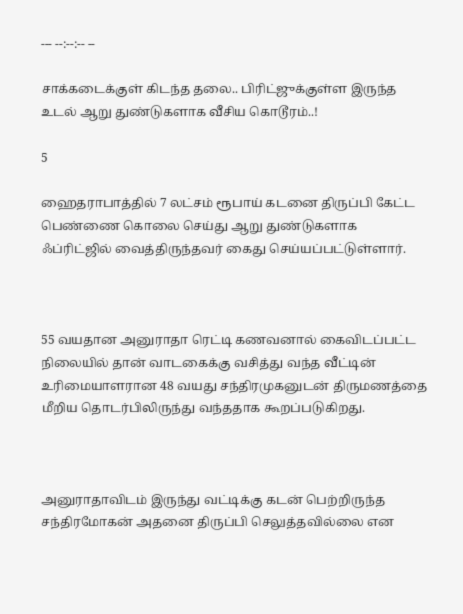--- --:--:-- --

சாக்கடைக்குள் கிடந்த தலை.. பிரிட்ஜுக்குள்ள இருந்த உடல் ஆறு துண்டுகளாக வீசிய கொடூரம்..!

5

ஹைதராபாத்தில் 7 லட்சம் ரூபாய் கடனை திருப்பி கேட்ட பெண்ணை கொலை செய்து ஆறு துண்டுகளாக ஃப்ரிட்ஜில் வைத்திருந்தவர் கைது செய்யப்பட்டுள்ளார்.



55 வயதான அனுராதா ரெட்டி கணவனால் கைவிடப்பட்ட நிலையில் தான் வாடகைக்கு வசித்து வந்த வீட்டின் உரிமையாளரான 48 வயது சந்திரமுகனுடன் திருமணத்தை மீறிய தொடர்பிலிருந்து வந்ததாக கூறப்படுகிறது.



அனுராதாவிடம் இருந்து வட்டிக்கு கடன் பெற்றிருந்த சந்திரமோகன் அதனை திருப்பி செலுத்தவில்லை என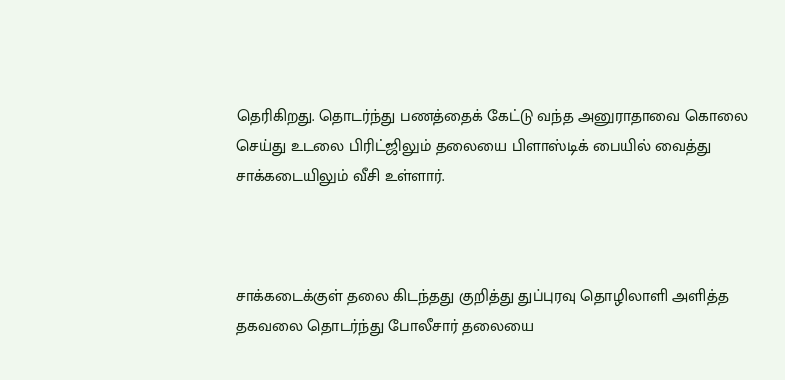தெரிகிறது. தொடர்ந்து பணத்தைக் கேட்டு வந்த அனுராதாவை கொலை செய்து உடலை பிரிட்ஜிலும் தலையை பிளாஸ்டிக் பையில் வைத்து சாக்கடையிலும் வீசி உள்ளார்.



சாக்கடைக்குள் தலை கிடந்தது குறித்து துப்புரவு தொழிலாளி அளித்த தகவலை தொடர்ந்து போலீசார் தலையை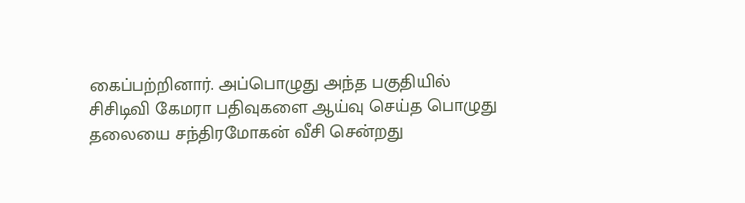கைப்பற்றினார். அப்பொழுது அந்த பகுதியில் சிசிடிவி கேமரா பதிவுகளை ஆய்வு செய்த பொழுது தலையை சந்திரமோகன் வீசி சென்றது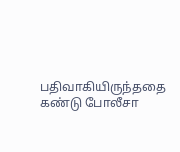பதிவாகியிருந்ததை கண்டு போலீசா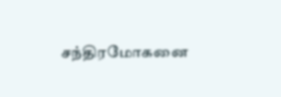சந்திரமோகனை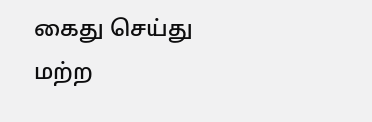கைது செய்து மற்ற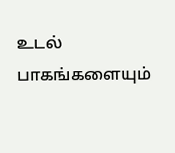உடல் பாகங்களையும்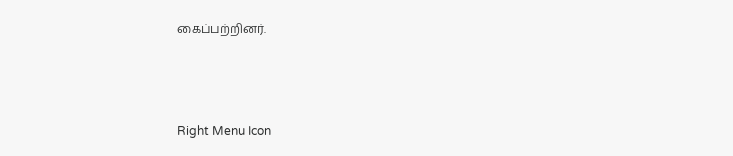கைப்பற்றினர்.



Right Menu Icon